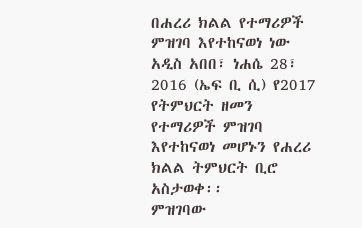በሐረሪ ክልል የተማሪዎች ምዝገባ እየተከናወነ ነው
አዲስ አበበ፣ ነሐሴ 28፣ 2016 (ኤፍ ቢ ሲ) የ2017 የትምህርት ዘመን የተማሪዎች ምዝገባ እየተከናወነ መሆኑን የሐረሪ ክልል ትምህርት ቢሮ አስታወቀ፡፡
ምዝገባው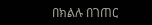በክልሉ በገጠር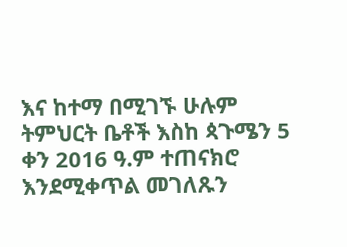እና ከተማ በሚገኙ ሁሉም ትምህርት ቤቶች እስከ ጳጉሜን 5 ቀን 2016 ዓ.ም ተጠናክሮ እንደሚቀጥል መገለጹን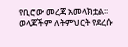የቢሮው መረጃ አመላክቷል፡፡
ወላጆችም ለትምህርት የደረሱ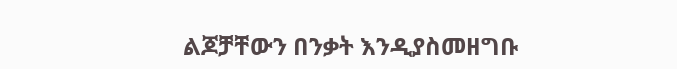ልጆቻቸውን በንቃት እንዲያስመዘግቡ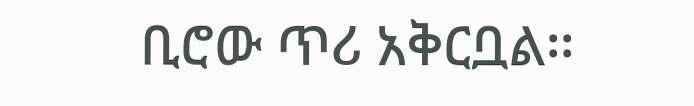ቢሮው ጥሪ አቅርቧል፡፡